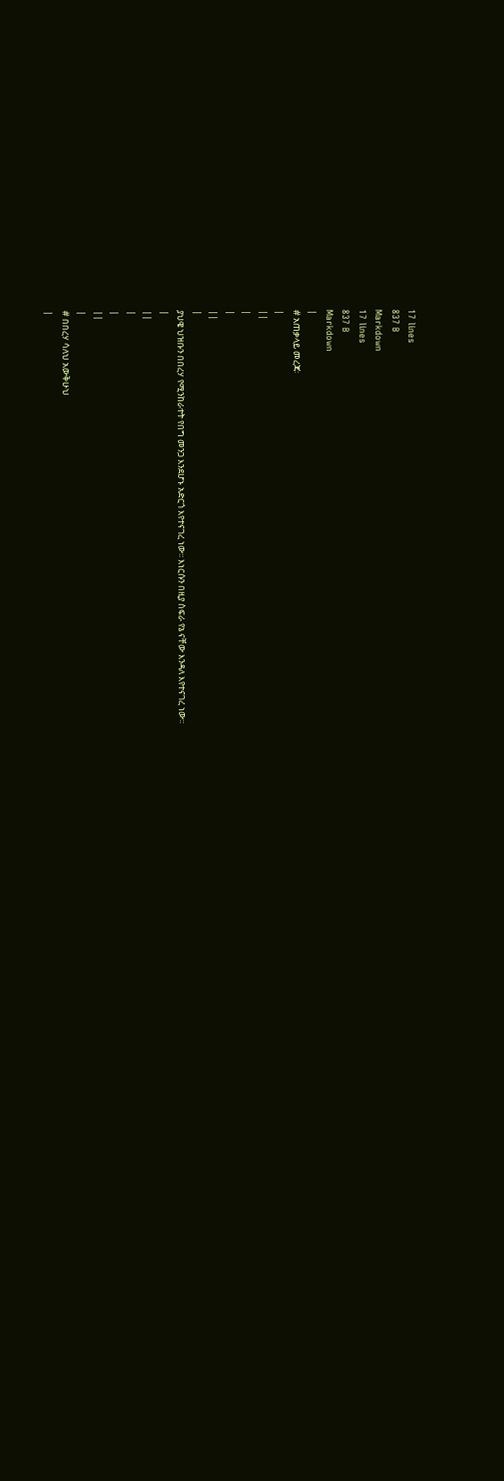17 lines
837 B
Markdown
17 lines
837 B
Markdown
|
# አጠቃላይ መረጃ፡
|
||
|
|
||
|
ያህዌ ህዝቡን በበረሃ የሚንከራተት የበግ መንጋ እንደሆኑ አድርጎ እየተናገረ ነው፡፡ እነርሱን በዚያ ስፍራ የኔ ናቸው እንዳለ እየተናገረ ነው፡፡
|
||
|
|
||
|
# በበረሃ ሳለህ አውቅሁህ
|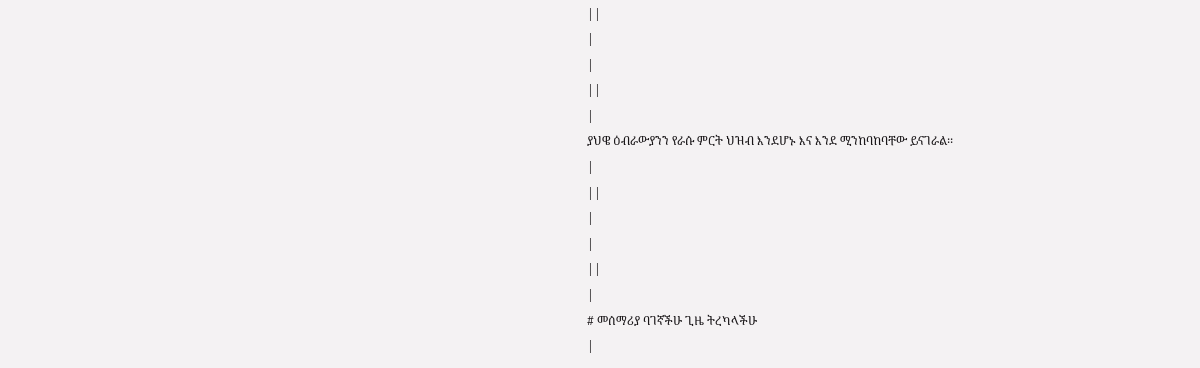||
|
|
||
|
ያህዌ ዕብራውያንን የራሱ ምርት ህዝብ እንደሆኑ እና እንደ ሚንከባከባቸው ይናገራል፡፡
|
||
|
|
||
|
# መሰማሪያ ባገኛችሁ ጊዜ ትረካላችሁ
|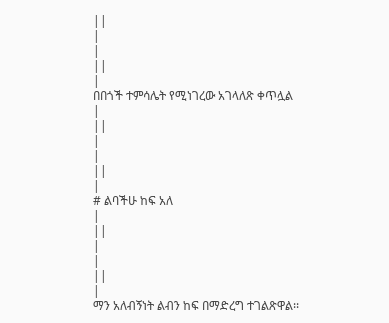||
|
|
||
|
በበጎች ተምሳሌት የሚነገረው አገላለጽ ቀጥሏል
|
||
|
|
||
|
# ልባችሁ ከፍ አለ
|
||
|
|
||
|
ማን አለብኝነት ልብን ከፍ በማድረግ ተገልጽዋል፡፡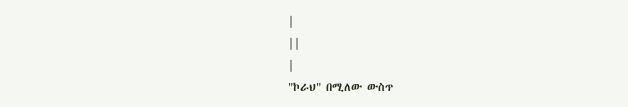|
||
|
"ኮራህ" በሚለው ውስጥ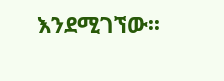እንደሚገኘው፡፡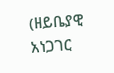(ዘይቤያዊ አነጋገር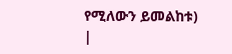የሚለውን ይመልከቱ)
|